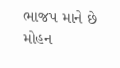ભાજપ માને છે મોહન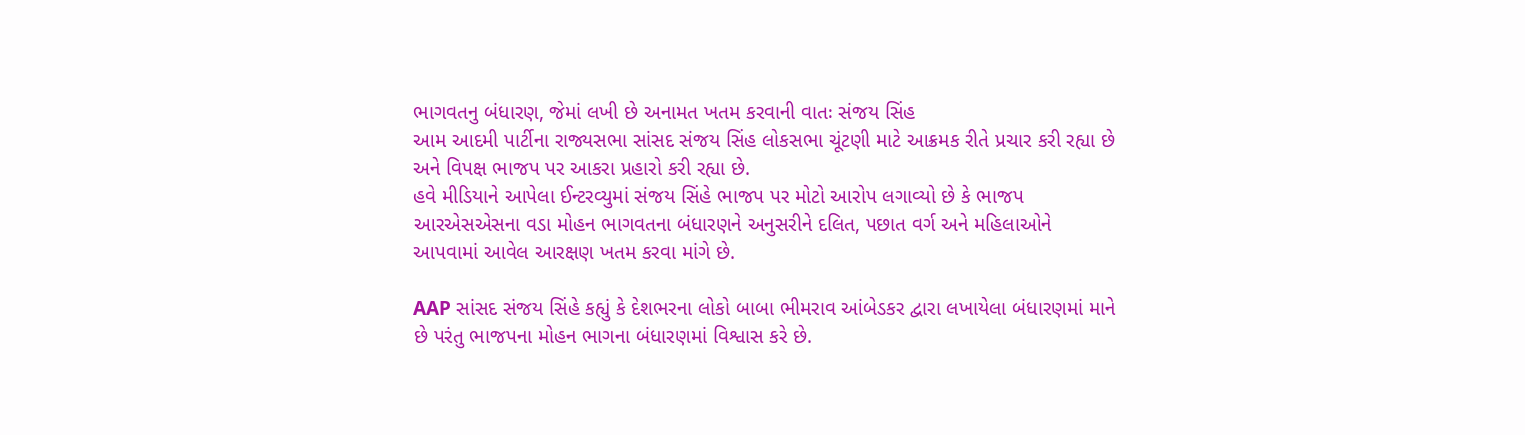ભાગવતનુ બંધારણ, જેમાં લખી છે અનામત ખતમ કરવાની વાતઃ સંજય સિંહ
આમ આદમી પાર્ટીના રાજ્યસભા સાંસદ સંજય સિંહ લોકસભા ચૂંટણી માટે આક્રમક રીતે પ્રચાર કરી રહ્યા છે અને વિપક્ષ ભાજપ પર આકરા પ્રહારો કરી રહ્યા છે.
હવે મીડિયાને આપેલા ઈન્ટરવ્યુમાં સંજય સિંહે ભાજપ પર મોટો આરોપ લગાવ્યો છે કે ભાજપ આરએસએસના વડા મોહન ભાગવતના બંધારણને અનુસરીને દલિત, પછાત વર્ગ અને મહિલાઓને આપવામાં આવેલ આરક્ષણ ખતમ કરવા માંગે છે.

AAP સાંસદ સંજય સિંહે કહ્યું કે દેશભરના લોકો બાબા ભીમરાવ આંબેડકર દ્વારા લખાયેલા બંધારણમાં માને છે પરંતુ ભાજપના મોહન ભાગના બંધારણમાં વિશ્વાસ કરે છે.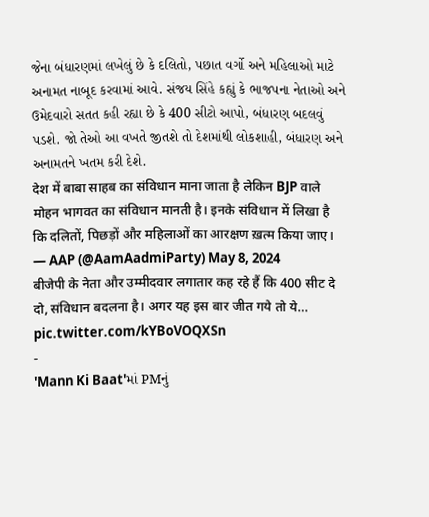જેના બંધારણમાં લખેલું છે કે દલિતો, પછાત વર્ગો અને મહિલાઓ માટે અનામત નાબૂદ કરવામાં આવે. સંજય સિંહે કહ્યું કે ભાજપના નેતાઓ અને ઉમેદવારો સતત કહી રહ્યા છે કે 400 સીટો આપો, બંધારણ બદલવું પડશે. જો તેઓ આ વખતે જીતશે તો દેશમાંથી લોકશાહી, બંધારણ અને અનામતને ખતમ કરી દેશે.
देश में बाबा साहब का संविधान माना जाता है लेकिन BJP वाले मोहन भागवत का संविधान मानती है। इनके संविधान में लिखा है कि दलितों, पिछड़ों और महिलाओं का आरक्षण ख़त्म किया जाए।
— AAP (@AamAadmiParty) May 8, 2024
बीजेपी के नेता और उम्मीदवार लगातार कह रहे हैं कि 400 सीट दे दो, संविधान बदलना है। अगर यह इस बार जीत गये तो ये… pic.twitter.com/kYBoVOQXSn
-
'Mann Ki Baat'માં PMનું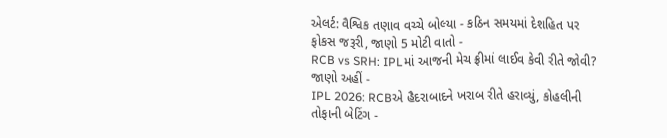એલર્ટ: વૈશ્વિક તણાવ વચ્ચે બોલ્યા - કઠિન સમયમાં દેશહિત પર ફોકસ જરૂરી, જાણો 5 મોટી વાતો -
RCB vs SRH: IPLમાં આજની મેચ ફ્રીમાં લાઈવ કેવી રીતે જોવી? જાણો અહીં -
IPL 2026: RCBએ હૈદરાબાદને ખરાબ રીતે હરાવ્યું, કોહલીની તોફાની બેટિંગ -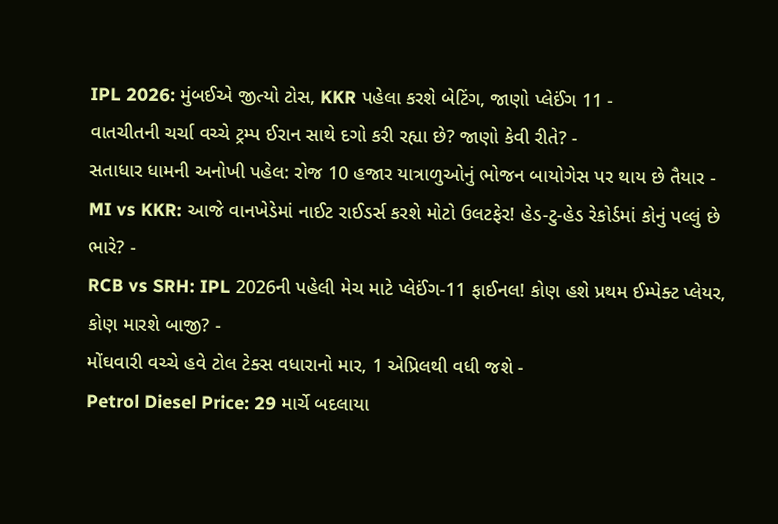IPL 2026: મુંબઈએ જીત્યો ટોસ, KKR પહેલા કરશે બેટિંગ, જાણો પ્લેઈંગ 11 -
વાતચીતની ચર્ચા વચ્ચે ટ્રમ્પ ઈરાન સાથે દગો કરી રહ્યા છે? જાણો કેવી રીતે? -
સતાધાર ધામની અનોખી પહેલ: રોજ 10 હજાર યાત્રાળુઓનું ભોજન બાયોગેસ પર થાય છે તૈયાર -
MI vs KKR: આજે વાનખેડેમાં નાઈટ રાઈડર્સ કરશે મોટો ઉલટફેર! હેડ-ટુ-હેડ રેકોર્ડમાં કોનું પલ્લું છે ભારે? -
RCB vs SRH: IPL 2026ની પહેલી મેચ માટે પ્લેઈંગ-11 ફાઈનલ! કોણ હશે પ્રથમ ઈમ્પેક્ટ પ્લેયર, કોણ મારશે બાજી? -
મોંઘવારી વચ્ચે હવે ટોલ ટેક્સ વધારાનો માર, 1 એપ્રિલથી વધી જશે -
Petrol Diesel Price: 29 માર્ચે બદલાયા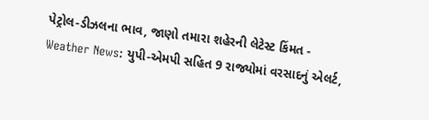પેટ્રોલ-ડીઝલના ભાવ, જાણો તમારા શહેરની લેટેસ્ટ કિંમત -
Weather News: યુપી-એમપી સહિત 9 રાજ્યોમાં વરસાદનું એલર્ટ,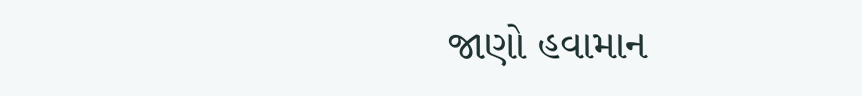જાણો હવામાન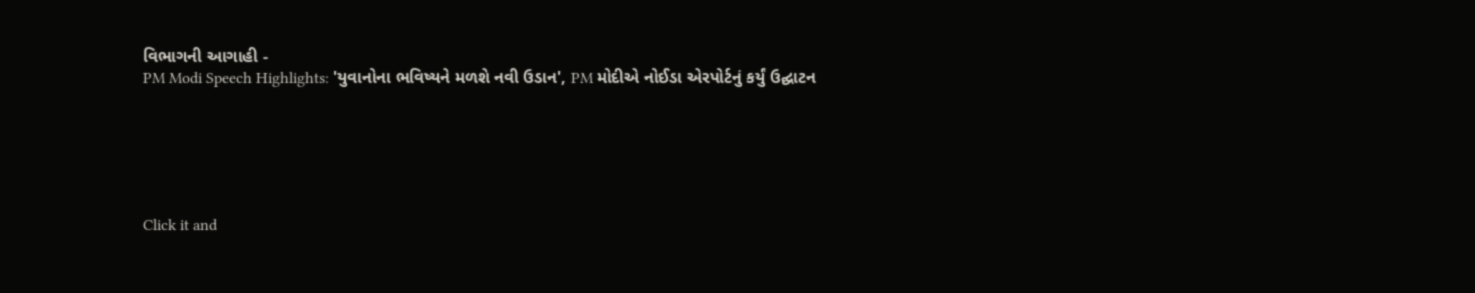વિભાગની આગાહી -
PM Modi Speech Highlights: 'યુવાનોના ભવિષ્યને મળશે નવી ઉડાન', PM મોદીએ નોઈડા એરપોર્ટનું કર્યું ઉદ્ઘાટન






Click it and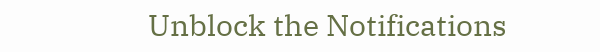Unblock the Notifications